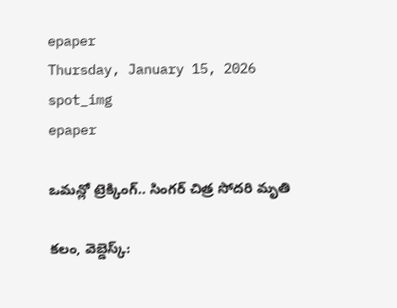epaper
Thursday, January 15, 2026
spot_img
epaper

ఒమన్లో ట్రెక్కింగ్.. సింగర్ చిత్ర సోదరి మృతి

కలం, వెబ్డెస్క్: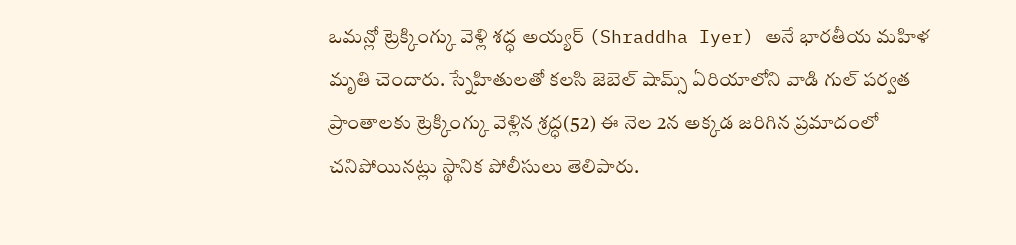ఒమన్లో ట్రెక్కింగ్కు వెళ్లి శద్ధ అయ్యర్ (Shraddha Iyer) అనే భారతీయ మహిళ మృతి చెందారు. స్నేహితులతో కలసి జెబెల్ షామ్స్ ఏరియాలోని వాడి గుల్ పర్వత ప్రాంతాలకు ట్రెక్కింగ్కు వెళ్లిన శ్రద్ధ(52) ఈ నెల 2న అక్కడ జరిగిన ప్రమాదంలో చనిపోయినట్లు స్థానిక పోలీసులు తెలిపారు.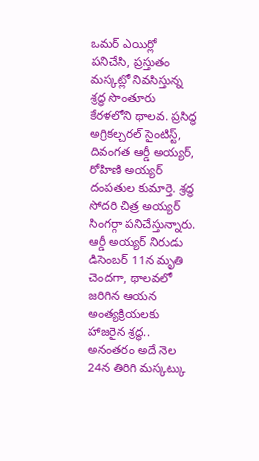ఒమర్ ఎయిర్లో పనిచేసి, ప్రస్తుతం మస్కట్లో నివసిస్తున్న శ్రద్ధ సొంతూరు కేరళలోని థాలవ. ప్రసిద్ధ అగ్రికల్చరల్ సైంటిస్ట్, దివంగత ఆర్డీ అయ్యర్, రోహిణి అయ్యర్ దంపతుల కుమార్తె. శ్రద్ధ సోదరి చిత్ర అయ్యర్ సింగర్గా పనిచేస్తున్నారు. ఆర్డీ అయ్యర్ నిరుడు డిసెంబర్ 11న మృతి చెందగా, థాలవలో జరిగిన ఆయన అంత్యక్రియలకు హాజరైన శ్రద్ధ.. అనంతరం అదే నెల 24న తిరిగి మస్కట్కు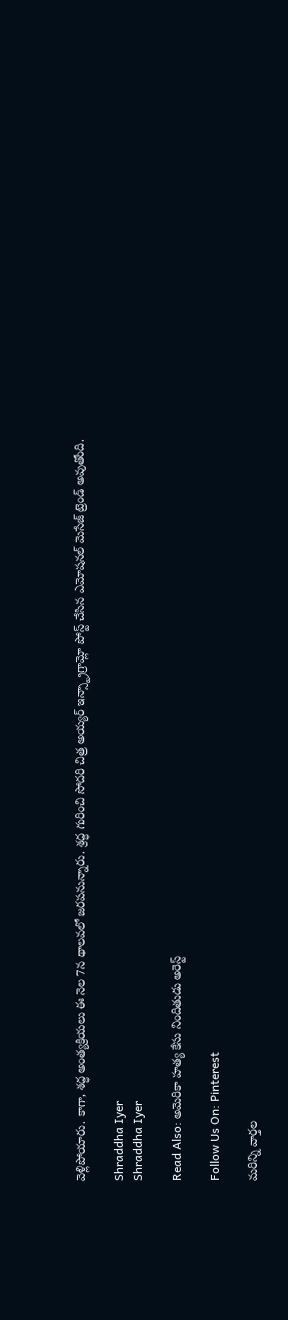వెళ్లిపోయారు. కాగా, శద్ధ అంత్యక్రియలు ఈ నెల 7న థాలవలో జరపనున్నారు. శ్రద్ధ గురించి సోదరి చిత్ర అయ్యర్ ఇన్స్ట్రాగ్రామ్లో పోస్ట్ చేసిన ఎమోషనల్ మెసేజ్ ట్రెండ్ అవుతోంది.

Shraddha Iyer
Shraddha Iyer

Read Also: అమెరికా హ‌త్య కేసు నిందితుడు అరెస్ట్

Follow Us On: Pinterest

మ‌రిన్ని వార్త‌ల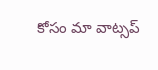కోసం మా వాట్స‌ప్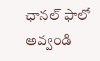ఛాన‌ల్ ఫాలో అవ్వండి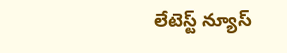లేటెస్ట్ న్యూస్‌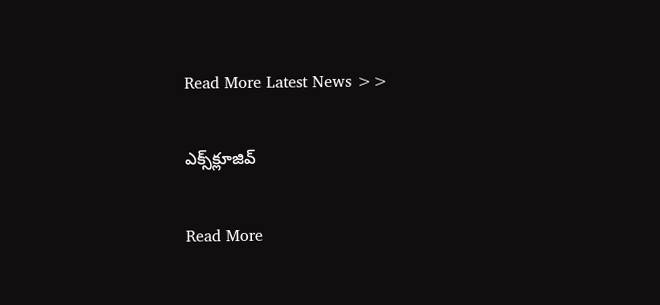Read More Latest News >>

ఎక్స్‌క్లూజివ్‌

Read More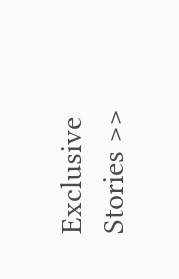Exclusive Stories >>